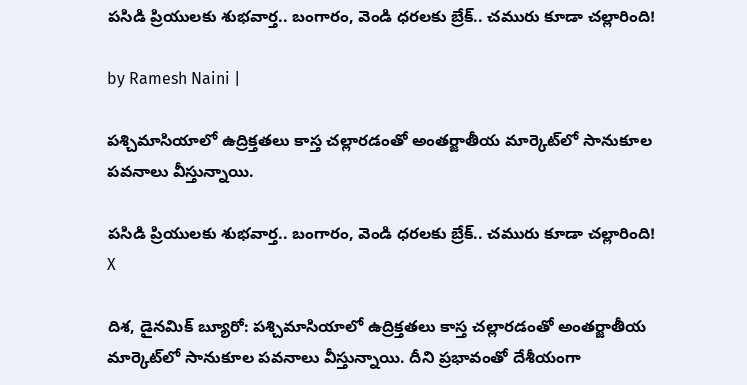పసిడి ప్రియులకు శుభవార్త.. బంగారం, వెండి ధరలకు బ్రేక్‌.. చమురు కూడా చల్లారింది!

by Ramesh Naini |

పశ్చిమాసియాలో ఉద్రిక్తతలు కాస్త చల్లారడంతో అంతర్జాతీయ మార్కెట్‌లో సానుకూల పవనాలు వీస్తున్నాయి.

పసిడి ప్రియులకు శుభవార్త.. బంగారం, వెండి ధరలకు బ్రేక్‌.. చమురు కూడా చల్లారింది!
X

దిశ, డైనమిక్ బ్యూరో: పశ్చిమాసియాలో ఉద్రిక్తతలు కాస్త చల్లారడంతో అంతర్జాతీయ మార్కెట్‌లో సానుకూల పవనాలు వీస్తున్నాయి. దీని ప్రభావంతో దేశీయంగా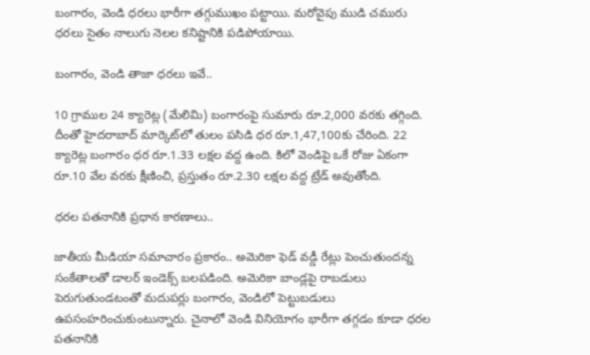బంగారం, వెండి ధరలు భారీగా తగ్గుముఖం పట్టాయి. మరోవైపు ముడి చమురు ధరలు సైతం నాలుగు నెలల కనిష్టానికి పడిపోయాయి.

బంగారం, వెండి తాజా ధరలు ఇవే..

10 గ్రాముల 24 క్యారెట్ల (మేలిమి) బంగారంపై సుమారు రూ.2,000 వరకు తగ్గింది. దీంతో హైదరాబాద్ మార్కెట్‌లో తులం పసిడి ధర రూ.1,47,100కు చేరింది. 22 క్యారెట్ల బంగారం ధర రూ.1.33 లక్షల వద్ద ఉంది. కిలో వెండిపై ఒకే రోజు ఏకంగా రూ.10 వేల వరకు క్షీణించి, ప్రస్తుతం రూ.2.30 లక్షల వద్ద ట్రేడ్ అవుతోంది.

ధరల పతనానికి ప్రధాన కారణాలు..

జాతీయ మీడియా సమాచారం ప్రకారం.. అమెరికా ఫెడ్ వడ్డీ రేట్లు పెంచుతుందన్న సంకేతాలతో డాలర్ ఇండెక్స్ బలపడింది. అమెరికా బాండ్లపై రాబడులు పెరుగుతుండటంతో మదుపర్లు బంగారం, వెండిలో పెట్టుబడులు ఉపసంహరించుకుంటున్నారు. చైనాలో వెండి వినియోగం భారీగా తగ్గడం కూడా ధరల పతనానికి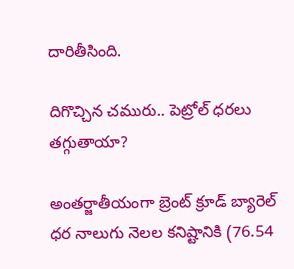దారితీసింది.

దిగొచ్చిన చమురు.. పెట్రోల్ ధరలు తగ్గుతాయా?

అంతర్జాతీయంగా బ్రెంట్ క్రూడ్ బ్యారెల్ ధర నాలుగు నెలల కనిష్టానికి (76.54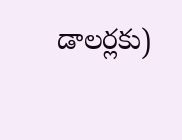డాలర్లకు)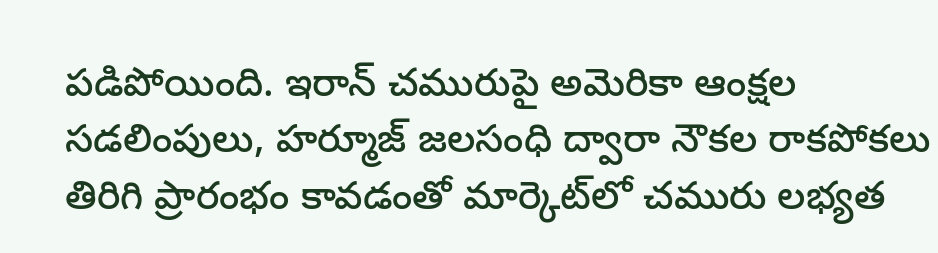పడిపోయింది. ఇరాన్ చమురుపై అమెరికా ఆంక్షల సడలింపులు, హర్మూజ్ జలసంధి ద్వారా నౌకల రాకపోకలు తిరిగి ప్రారంభం కావడంతో మార్కెట్‌లో చమురు లభ్యత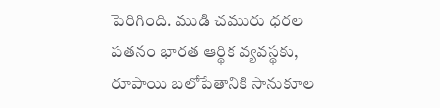పెరిగింది. ముడి చమురు ధరల పతనం భారత ఆర్థిక వ్యవస్థకు, రూపాయి బలోపేతానికి సానుకూల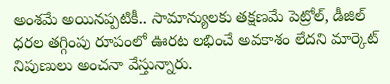అంశమే అయినప్పటికీ.. సామాన్యులకు తక్షణమే పెట్రోల్, డీజిల్ ధరల తగ్గింపు రూపంలో ఊరట లభించే అవకాశం లేదని మార్కెట్ నిపుణులు అంచనా వేస్తున్నారు.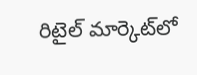రిటైల్ మార్కెట్‌లో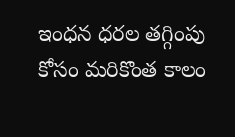ఇంధన ధరల తగ్గింపు కోసం మరికొంత కాలం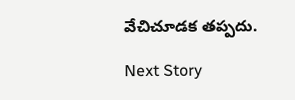వేచిచూడక తప్పదు.

Next Story